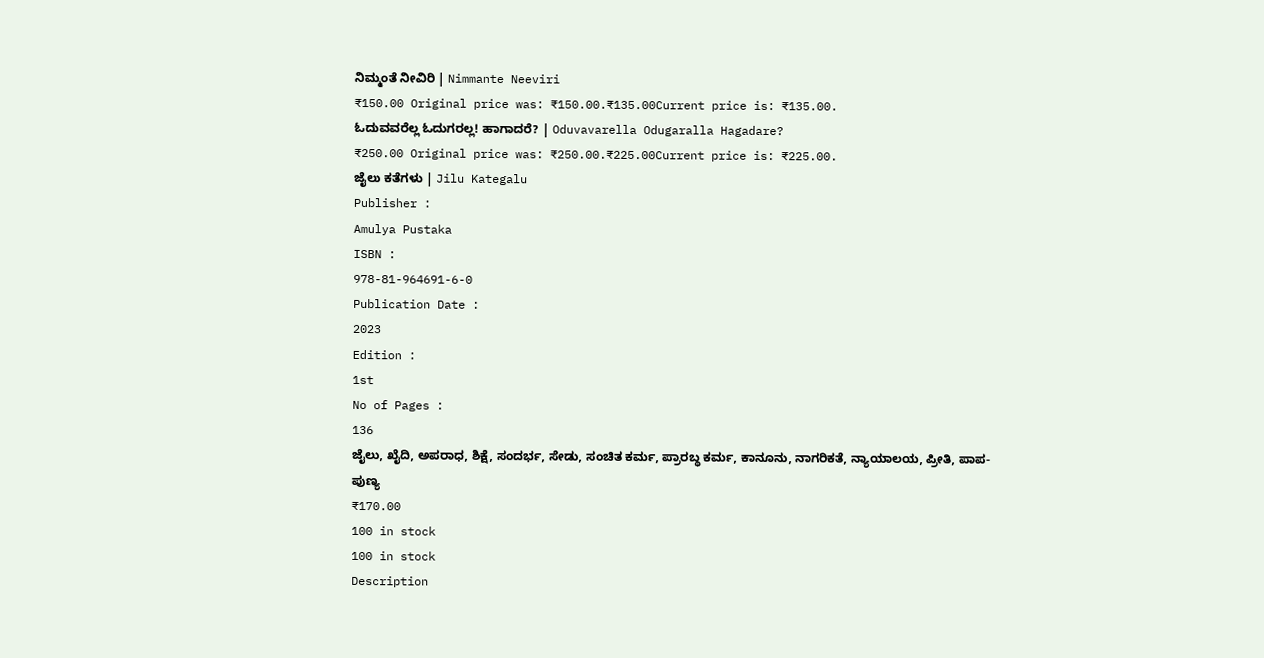ನಿಮ್ಮಂತೆ ನೀವಿರಿ | Nimmante Neeviri
₹150.00 Original price was: ₹150.00.₹135.00Current price is: ₹135.00.
ಓದುವವರೆಲ್ಲ ಓದುಗರಲ್ಲ! ಹಾಗಾದರೆ? | Oduvavarella Odugaralla Hagadare?
₹250.00 Original price was: ₹250.00.₹225.00Current price is: ₹225.00.
ಜೈಲು ಕತೆಗಳು | Jilu Kategalu
Publisher :
Amulya Pustaka
ISBN :
978-81-964691-6-0
Publication Date :
2023
Edition :
1st
No of Pages :
136
ಜೈಲು, ಖೈದಿ, ಅಪರಾಧ, ಶಿಕ್ಷೆ, ಸಂದರ್ಭ, ಸೇಡು, ಸಂಚಿತ ಕರ್ಮ, ಪ್ರಾರಬ್ಧ ಕರ್ಮ, ಕಾನೂನು, ನಾಗರಿಕತೆ, ನ್ಯಾಯಾಲಯ, ಪ್ರೀತಿ, ಪಾಪ-ಪುಣ್ಯ
₹170.00
100 in stock
100 in stock
Description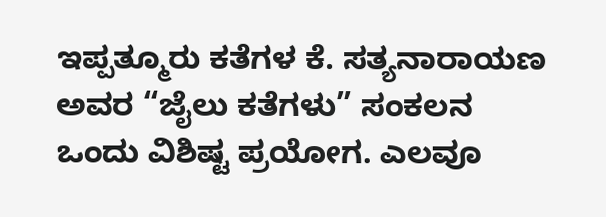ಇಪ್ಪತ್ಮೂರು ಕತೆಗಳ ಕೆ. ಸತ್ಯನಾರಾಯಣ ಅವರ “ಜೈಲು ಕತೆಗಳು” ಸಂಕಲನ ಒಂದು ವಿಶಿಷ್ಟ ಪ್ರಯೋಗ. ಎಲವೂ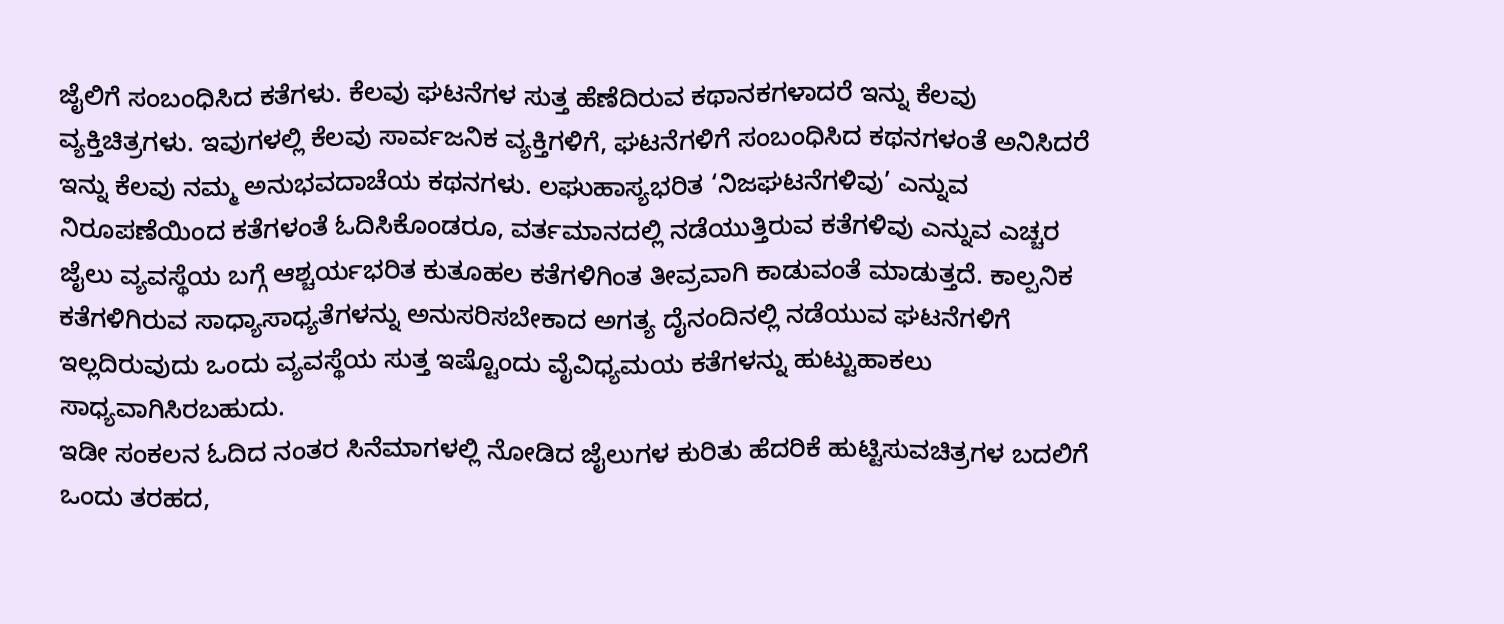ಜೈಲಿಗೆ ಸಂಬಂಧಿಸಿದ ಕತೆಗಳು. ಕೆಲವು ಘಟನೆಗಳ ಸುತ್ತ ಹೆಣೆದಿರುವ ಕಥಾನಕಗಳಾದರೆ ಇನ್ನು ಕೆಲವು ವ್ಯಕ್ತಿಚಿತ್ರಗಳು. ಇವುಗಳಲ್ಲಿ ಕೆಲವು ಸಾರ್ವಜನಿಕ ವ್ಯಕ್ತಿಗಳಿಗೆ, ಘಟನೆಗಳಿಗೆ ಸಂಬಂಧಿಸಿದ ಕಥನಗಳಂತೆ ಅನಿಸಿದರೆ ಇನ್ನು ಕೆಲವು ನಮ್ಮ ಅನುಭವದಾಚೆಯ ಕಥನಗಳು. ಲಘುಹಾಸ್ಯಭರಿತ ‘ನಿಜಘಟನೆಗಳಿವು’ ಎನ್ನುವ ನಿರೂಪಣೆಯಿಂದ ಕತೆಗಳಂತೆ ಓದಿಸಿಕೊಂಡರೂ, ವರ್ತಮಾನದಲ್ಲಿ ನಡೆಯುತ್ತಿರುವ ಕತೆಗಳಿವು ಎನ್ನುವ ಎಚ್ಚರ ಜೈಲು ವ್ಯವಸ್ಥೆಯ ಬಗ್ಗೆ ಆಶ್ಚರ್ಯಭರಿತ ಕುತೂಹಲ ಕತೆಗಳಿಗಿಂತ ತೀವ್ರವಾಗಿ ಕಾಡುವಂತೆ ಮಾಡುತ್ತದೆ. ಕಾಲ್ಪನಿಕ ಕತೆಗಳಿಗಿರುವ ಸಾಧ್ಯಾಸಾಧ್ಯತೆಗಳನ್ನು ಅನುಸರಿಸಬೇಕಾದ ಅಗತ್ಯ ದೈನಂದಿನಲ್ಲಿ ನಡೆಯುವ ಘಟನೆಗಳಿಗೆ ಇಲ್ಲದಿರುವುದು ಒಂದು ವ್ಯವಸ್ಥೆಯ ಸುತ್ತ ಇಷ್ಟೊಂದು ವೈವಿಧ್ಯಮಯ ಕತೆಗಳನ್ನು ಹುಟ್ಟುಹಾಕಲು ಸಾಧ್ಯವಾಗಿಸಿರಬಹುದು.
ಇಡೀ ಸಂಕಲನ ಓದಿದ ನಂತರ ಸಿನೆಮಾಗಳಲ್ಲಿ ನೋಡಿದ ಜೈಲುಗಳ ಕುರಿತು ಹೆದರಿಕೆ ಹುಟ್ಟಿಸುವಚಿತ್ರಗಳ ಬದಲಿಗೆ ಒಂದು ತರಹದ,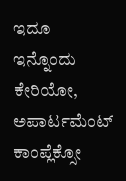ಇದೂ ಇನ್ನೊಂದು ಕೇರಿಯೋ, ಅಪಾರ್ಟಮೆಂಟ್ ಕಾಂಪ್ಲೆಕ್ಸೋ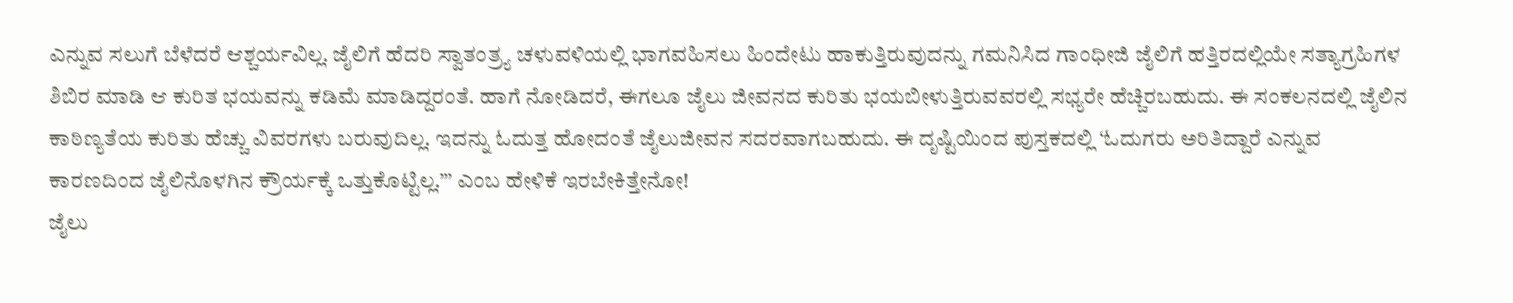ಎನ್ನುವ ಸಲುಗೆ ಬೆಳೆದರೆ ಆಶ್ಚರ್ಯವಿಲ್ಲ. ಜೈಲಿಗೆ ಹೆದರಿ ಸ್ವಾತಂತ್ರ್ಯ ಚಳುವಳಿಯಲ್ಲಿ ಭಾಗವಹಿಸಲು ಹಿಂದೇಟು ಹಾಕುತ್ತಿರುವುದನ್ನು ಗಮನಿಸಿದ ಗಾಂಧೀಜಿ ಜೈಲಿಗೆ ಹತ್ತಿರದಲ್ಲಿಯೇ ಸತ್ಯಾಗ್ರಹಿಗಳ ಶಿಬಿರ ಮಾಡಿ ಆ ಕುರಿತ ಭಯವನ್ನು ಕಡಿಮೆ ಮಾಡಿದ್ದರಂತೆ. ಹಾಗೆ ನೋಡಿದರೆ, ಈಗಲೂ ಜೈಲು ಜೀವನದ ಕುರಿತು ಭಯಬೀಳುತ್ತಿರುವವರಲ್ಲಿ ಸಭ್ಯರೇ ಹೆಚ್ಚಿರಬಹುದು. ಈ ಸಂಕಲನದಲ್ಲಿ ಜೈಲಿನ ಕಾಠಿಣ್ಯತೆಯ ಕುರಿತು ಹೆಚ್ಚು ವಿವರಗಳು ಬರುವುದಿಲ್ಲ. ಇದನ್ನು ಓದುತ್ತ ಹೋದಂತೆ ಜೈಲುಜೀವನ ಸದರವಾಗಬಹುದು. ಈ ದೃಷ್ಟಿಯಿಂದ ಪುಸ್ತಕದಲ್ಲಿ ‘ಓದುಗರು ಅರಿತಿದ್ದಾರೆ ಎನ್ನುವ ಕಾರಣದಿಂದ ಜೈಲಿನೊಳಗಿನ ಕ್ರೌರ್ಯಕ್ಕೆ ಒತ್ತುಕೊಟ್ಟಿಲ್ಲ.”’ ಎಂಬ ಹೇಳಿಕೆ ಇರಬೇಕಿತ್ತೇನೋ!
ಜೈಲು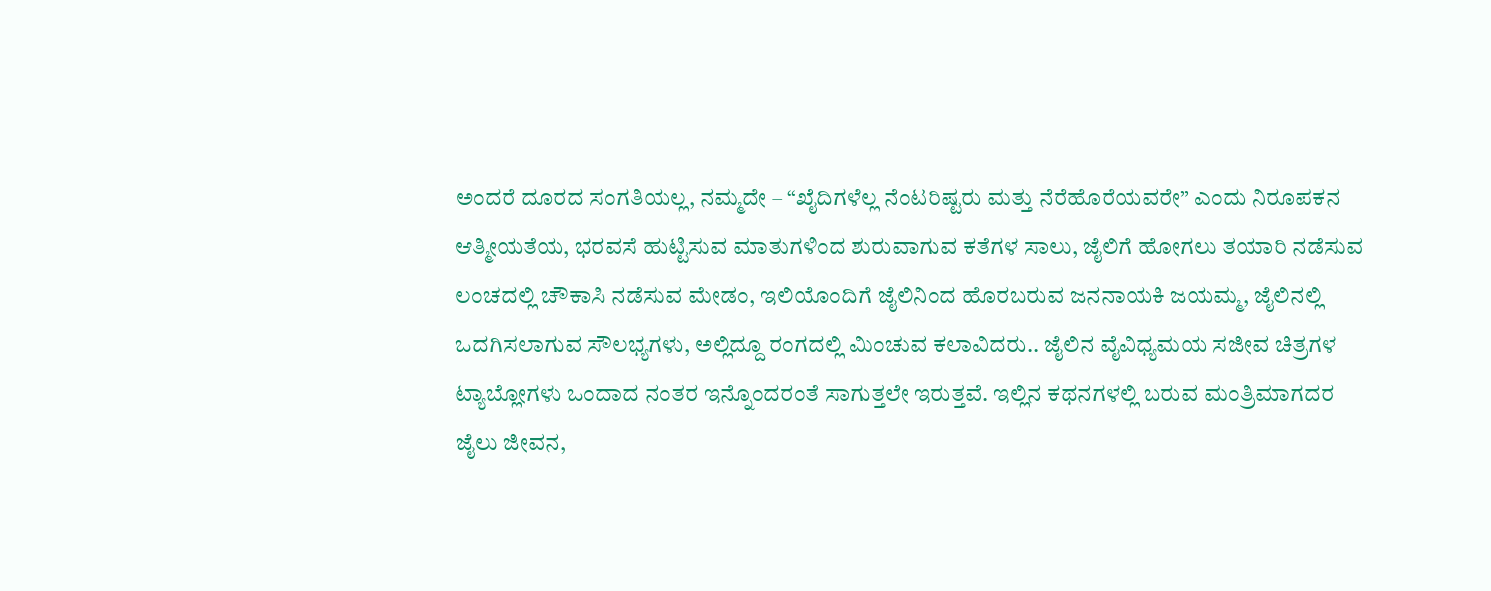ಅಂದರೆ ದೂರದ ಸಂಗತಿಯಲ್ಲ, ನಮ್ಮದೇ – “ಖೈದಿಗಳೆಲ್ಲ ನೆಂಟರಿಷ್ಟರು ಮತ್ತು ನೆರೆಹೊರೆಯವರೇ” ಎಂದು ನಿರೂಪಕನ ಆತ್ಮೀಯತೆಯ, ಭರವಸೆ ಹುಟ್ಟಿಸುವ ಮಾತುಗಳಿಂದ ಶುರುವಾಗುವ ಕತೆಗಳ ಸಾಲು, ಜೈಲಿಗೆ ಹೋಗಲು ತಯಾರಿ ನಡೆಸುವ ಲಂಚದಲ್ಲಿ ಚೌಕಾಸಿ ನಡೆಸುವ ಮೇಡಂ, ಇಲಿಯೊಂದಿಗೆ ಜೈಲಿನಿಂದ ಹೊರಬರುವ ಜನನಾಯಕಿ ಜಯಮ್ಮ, ಜೈಲಿನಲ್ಲಿ ಒದಗಿಸಲಾಗುವ ಸೌಲಭ್ಯಗಳು, ಅಲ್ಲಿದ್ದೂ ರಂಗದಲ್ಲಿ ಮಿಂಚುವ ಕಲಾವಿದರು.. ಜೈಲಿನ ವೈವಿಧ್ಯಮಯ ಸಜೀವ ಚಿತ್ರಗಳ ಟ್ಯಾಬ್ಲೋಗಳು ಒಂದಾದ ನಂತರ ಇನ್ನೊಂದರಂತೆ ಸಾಗುತ್ತಲೇ ಇರುತ್ತವೆ. ಇಲ್ಲಿನ ಕಥನಗಳಲ್ಲಿ ಬರುವ ಮಂತ್ರಿಮಾಗದರ ಜೈಲು ಜೀವನ,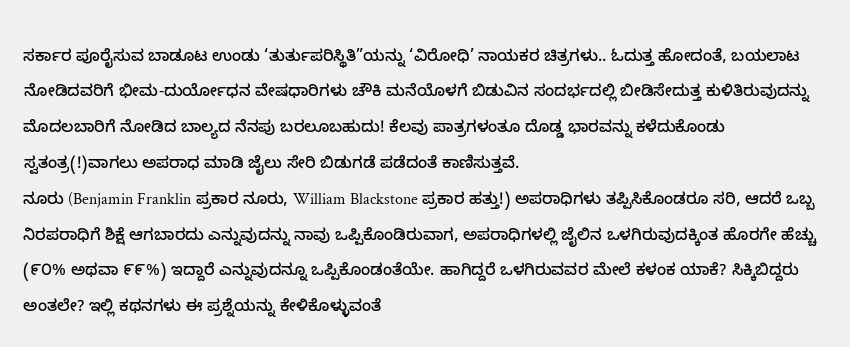ಸರ್ಕಾರ ಪೂರೈಸುವ ಬಾಡೂಟ ಉಂಡು ‘ತುರ್ತುಪರಿಸ್ಥಿತಿ”ಯನ್ನು ‘ವಿರೋಧಿ’ ನಾಯಕರ ಚಿತ್ರಗಳು.. ಓದುತ್ತ ಹೋದಂತೆ, ಬಯಲಾಟ ನೋಡಿದವರಿಗೆ ಭೀಮ-ದುರ್ಯೋಧನ ವೇಷಧಾರಿಗಳು ಚೌಕಿ ಮನೆಯೊಳಗೆ ಬಿಡುವಿನ ಸಂದರ್ಭದಲ್ಲಿ ಬೀಡಿಸೇದುತ್ತ ಕುಳಿತಿರುವುದನ್ನು ಮೊದಲಬಾರಿಗೆ ನೋಡಿದ ಬಾಲ್ಯದ ನೆನಪು ಬರಲೂಬಹುದು! ಕೆಲವು ಪಾತ್ರಗಳಂತೂ ದೊಡ್ಡ ಭಾರವನ್ನು ಕಳೆದುಕೊಂಡು ಸ್ವತಂತ್ರ(!)ವಾಗಲು ಅಪರಾಧ ಮಾಡಿ ಜೈಲು ಸೇರಿ ಬಿಡುಗಡೆ ಪಡೆದಂತೆ ಕಾಣಿಸುತ್ತವೆ.
ನೂರು (Benjamin Franklin ಪ್ರಕಾರ ನೂರು, William Blackstone ಪ್ರಕಾರ ಹತ್ತು!) ಅಪರಾಧಿಗಳು ತಪ್ಪಿಸಿಕೊಂಡರೂ ಸರಿ, ಆದರೆ ಒಬ್ಬ ನಿರಪರಾಧಿಗೆ ಶಿಕ್ಷೆ ಆಗಬಾರದು ಎನ್ನುವುದನ್ನು ನಾವು ಒಪ್ಪಿಕೊಂಡಿರುವಾಗ, ಅಪರಾಧಿಗಳಲ್ಲಿ ಜೈಲಿನ ಒಳಗಿರುವುದಕ್ಕಿಂತ ಹೊರಗೇ ಹೆಚ್ಚು (೯೦% ಅಥವಾ ೯೯%) ಇದ್ದಾರೆ ಎನ್ನುವುದನ್ನೂ ಒಪ್ಪಿಕೊಂಡಂತೆಯೇ. ಹಾಗಿದ್ದರೆ ಒಳಗಿರುವವರ ಮೇಲೆ ಕಳಂಕ ಯಾಕೆ? ಸಿಕ್ಕಿಬಿದ್ದರು ಅಂತಲೇ? ಇಲ್ಲಿ ಕಥನಗಳು ಈ ಪ್ರಶ್ನೆಯನ್ನು ಕೇಳಿಕೊಳ್ಳುವಂತೆ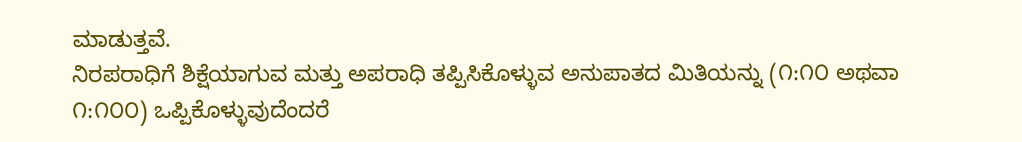ಮಾಡುತ್ತವೆ.
ನಿರಪರಾಧಿಗೆ ಶಿಕ್ಷೆಯಾಗುವ ಮತ್ತು ಅಪರಾಧಿ ತಪ್ಪಿಸಿಕೊಳ್ಳುವ ಅನುಪಾತದ ಮಿತಿಯನ್ನು (೧:೧೦ ಅಥವಾ ೧:೧೦೦) ಒಪ್ಪಿಕೊಳ್ಳುವುದೆಂದರೆ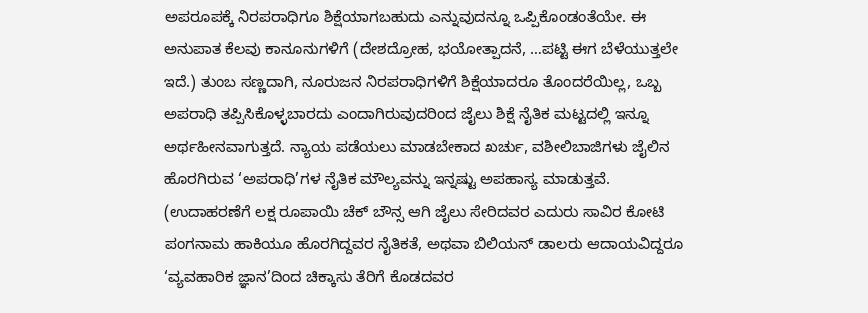ಅಪರೂಪಕ್ಕೆ ನಿರಪರಾಧಿಗೂ ಶಿಕ್ಷೆಯಾಗಬಹುದು ಎನ್ನುವುದನ್ನೂ ಒಪ್ಪಿಕೊಂಡಂತೆಯೇ. ಈ ಅನುಪಾತ ಕೆಲವು ಕಾನೂನುಗಳಿಗೆ (ದೇಶದ್ರೋಹ, ಭಯೋತ್ಪಾದನೆ, …ಪಟ್ಟಿ ಈಗ ಬೆಳೆಯುತ್ತಲೇ ಇದೆ.) ತುಂಬ ಸಣ್ಣದಾಗಿ, ನೂರುಜನ ನಿರಪರಾಧಿಗಳಿಗೆ ಶಿಕ್ಷೆಯಾದರೂ ತೊಂದರೆಯಿಲ್ಲ, ಒಬ್ಬ ಅಪರಾಧಿ ತಪ್ಪಿಸಿಕೊಳ್ಳಬಾರದು ಎಂದಾಗಿರುವುದರಿಂದ ಜೈಲು ಶಿಕ್ಷೆ ನೈತಿಕ ಮಟ್ಟದಲ್ಲಿ ಇನ್ನೂ ಅರ್ಥಹೀನವಾಗುತ್ತದೆ. ನ್ಯಾಯ ಪಡೆಯಲು ಮಾಡಬೇಕಾದ ಖರ್ಚು, ವಶೀಲಿಬಾಜಿಗಳು ಜೈಲಿನ ಹೊರಗಿರುವ ‘ಅಪರಾಧಿ’ಗಳ ನೈತಿಕ ಮೌಲ್ಯವನ್ನು ಇನ್ನಷ್ಟು ಅಪಹಾಸ್ಯ ಮಾಡುತ್ತವೆ. (ಉದಾಹರಣೆಗೆ ಲಕ್ಷ ರೂಪಾಯಿ ಚೆಕ್ ಬೌನ್ಸ ಆಗಿ ಜೈಲು ಸೇರಿದವರ ಎದುರು ಸಾವಿರ ಕೋಟಿ ಪಂಗನಾಮ ಹಾಕಿಯೂ ಹೊರಗಿದ್ದವರ ನೈತಿಕತೆ, ಅಥವಾ ಬಿಲಿಯನ್ ಡಾಲರು ಆದಾಯವಿದ್ದರೂ ‘ವ್ಯವಹಾರಿಕ ಜ್ಞಾನ’ದಿಂದ ಚಿಕ್ಕಾಸು ತೆರಿಗೆ ಕೊಡದವರ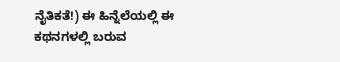ನೈತಿಕತೆ!) ಈ ಹಿನ್ನೆಲೆಯಲ್ಲಿ ಈ ಕಥನಗಳಲ್ಲಿ ಬರುವ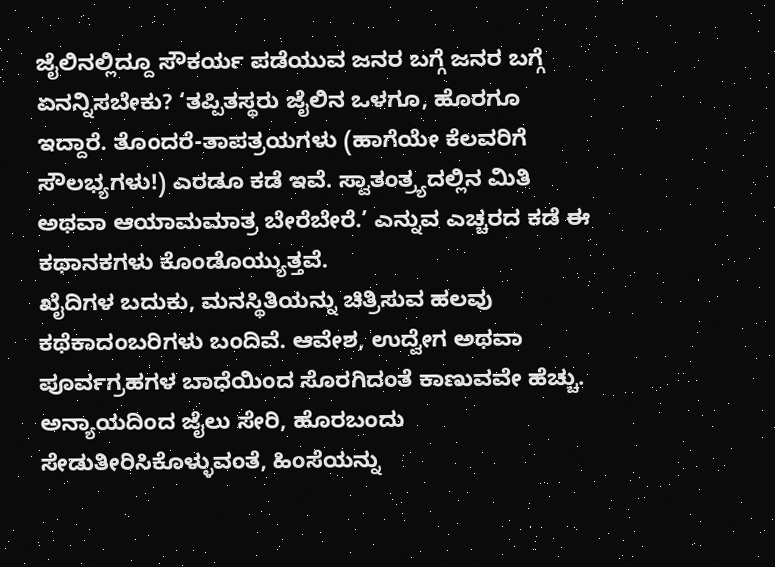ಜೈಲಿನಲ್ಲಿದ್ದೂ ಸೌಕರ್ಯ ಪಡೆಯುವ ಜನರ ಬಗ್ಗೆ ಜನರ ಬಗ್ಗೆ ಏನನ್ನಿಸಬೇಕು? ‘ತಪ್ಪಿತಸ್ಥರು ಜೈಲಿನ ಒಳಗೂ, ಹೊರಗೂ ಇದ್ದಾರೆ. ತೊಂದರೆ-ತಾಪತ್ರಯಗಳು (ಹಾಗೆಯೇ ಕೆಲವರಿಗೆ ಸೌಲಭ್ಯಗಳು!) ಎರಡೂ ಕಡೆ ಇವೆ. ಸ್ವಾತಂತ್ರ್ಯದಲ್ಲಿನ ಮಿತಿ ಅಥವಾ ಆಯಾಮಮಾತ್ರ ಬೇರೆಬೇರೆ.’ ಎನ್ನುವ ಎಚ್ಚರದ ಕಡೆ ಈ ಕಥಾನಕಗಳು ಕೊಂಡೊಯ್ಯುತ್ತವೆ.
ಖೈದಿಗಳ ಬದುಕು, ಮನಸ್ಥಿತಿಯನ್ನು ಚಿತ್ರಿಸುವ ಹಲವು ಕಥೆಕಾದಂಬರಿಗಳು ಬಂದಿವೆ. ಆವೇಶ, ಉದ್ವೇಗ ಅಥವಾ ಪೂರ್ವಗ್ರಹಗಳ ಬಾಧೆಯಿಂದ ಸೊರಗಿದಂತೆ ಕಾಣುವವೇ ಹೆಚ್ಚು. ಅನ್ಯಾಯದಿಂದ ಜೈಲು ಸೇರಿ, ಹೊರಬಂದು ಸೇಡುತೀರಿಸಿಕೊಳ್ಳುವಂತೆ, ಹಿಂಸೆಯನ್ನು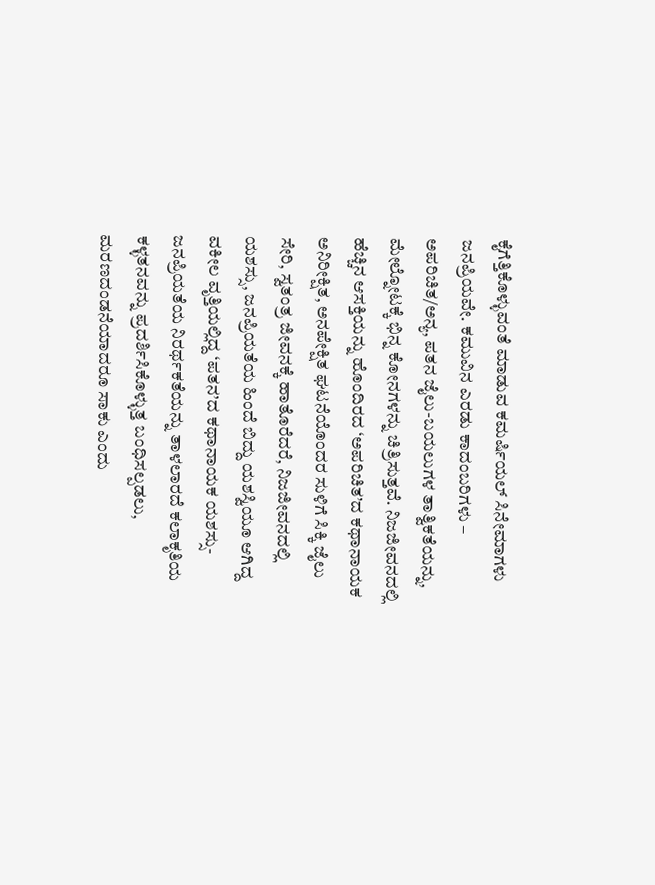ಕೈಗೆತ್ತಿಕೊಳ್ಳುವಂತೆ ಮಾಡುವ ಕಮರ್ಷಿಯಲ್ ಸಿನೇಮಾಗಳು ಜನಪ್ರಿಯವೇ. ಕಮುವಿನ ಎರಡು ಕಾದಂಬರಿಗಳು – ಅಪರಿಚಿತ/ಅನ್ಯ, ಪತನ ಜೈಲು-ಬಯಲುಗಳ ತಾತ್ವಿಕತೆಯನ್ನು, ಮೇಲ್ನೋಟಕ್ಕೆ ಭಿನ್ನ ಕೋನಗಳನ್ನು ಚಿತ್ರಿಸುತ್ತವೆ. ನಿಜಜೀವನದಲ್ಲಿ ಹೆಚ್ಚಿನ ಆಸಕ್ತಿಯನ್ನು ಹೊಂದಿರದ ‘ಅಪರಿಚಿತ’ದ ಕಥಾನಾಯಕ ಅನಿರೀಕ್ಷಿತ, ಅನಪೇಕ್ಷಿತ ಘಟನೆಯೊಂದರ ಸುಳಿಗೆ ಸಿಕ್ಕಿ ಜೈಲು ಸೇರಿ, ಸ್ವತಂತ್ರ ಜೀವನಕ್ಕೆ ಹಾತೊರೆದರೆ, ನಿಜಜೀವನದಲ್ಲಿ ಯಶಸ್ಸು, ಜನಪ್ರಿಯತೆಯ ಹಿಂದೆ ಬಿದ್ದು ಯಶಸ್ವಿಯೂ ಆಗಿದ್ದ ವಕೀಲ ವೃತ್ತಿಯಲ್ಲಿದ್ದ ‘ಪತನ’ದ ಕಥಾನಾಯಕ ಯಶಸ್ಸು-ಜನಪ್ರಿಯತೆಯ ನಿರರ್ಥಕತೆಯನ್ನು ತಾಳಲಾರದೆ ಕಲಾಕೃತಿಯ ಕಳ್ಳತನವನ್ನು ಪ್ರದರ್ಶಿಸಿಕೊಳ್ಳುತ್ತ ಬಂಧಿಸಲ್ಪಡಲು, ಮರಣದಂಡನೆಯಾದರೂ ಸಾಕು ಎಂದು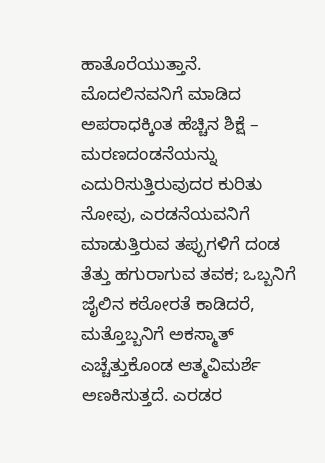ಹಾತೊರೆಯುತ್ತಾನೆ. ಮೊದಲಿನವನಿಗೆ ಮಾಡಿದ ಅಪರಾಧಕ್ಕಿಂತ ಹೆಚ್ಚಿನ ಶಿಕ್ಷೆ – ಮರಣದಂಡನೆಯನ್ನು ಎದುರಿಸುತ್ತಿರುವುದರ ಕುರಿತು ನೋವು, ಎರಡನೆಯವನಿಗೆ ಮಾಡುತ್ತಿರುವ ತಪ್ಪುಗಳಿಗೆ ದಂಡ ತೆತ್ತು ಹಗುರಾಗುವ ತವಕ; ಒಬ್ಬನಿಗೆ ಜೈಲಿನ ಕಠೋರತೆ ಕಾಡಿದರೆ, ಮತ್ತೊಬ್ಬನಿಗೆ ಅಕಸ್ಮಾತ್ ಎಚ್ಚೆತ್ತುಕೊಂಡ ಆತ್ಮವಿಮರ್ಶೆ ಅಣಕಿಸುತ್ತದೆ. ಎರಡರ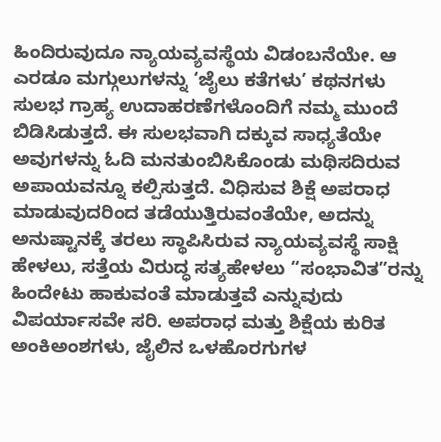ಹಿಂದಿರುವುದೂ ನ್ಯಾಯವ್ಯವಸ್ಥೆಯ ವಿಡಂಬನೆಯೇ. ಆ ಎರಡೂ ಮಗ್ಗುಲುಗಳನ್ನು ‘ಜೈಲು ಕತೆಗಳು’ ಕಥನಗಳು ಸುಲಭ ಗ್ರಾಹ್ಯ ಉದಾಹರಣೆಗಳೊಂದಿಗೆ ನಮ್ಮ ಮುಂದೆ ಬಿಡಿಸಿಡುತ್ತದೆ. ಈ ಸುಲಭವಾಗಿ ದಕ್ಕುವ ಸಾಧ್ಯತೆಯೇ ಅವುಗಳನ್ನು ಓದಿ ಮನತುಂಬಿಸಿಕೊಂಡು ಮಥಿಸದಿರುವ ಅಪಾಯವನ್ನೂ ಕಲ್ಪಿಸುತ್ತದೆ. ವಿಧಿಸುವ ಶಿಕ್ಷೆ ಅಪರಾಧ ಮಾಡುವುದರಿಂದ ತಡೆಯುತ್ತಿರುವಂತೆಯೇ, ಅದನ್ನು ಅನುಷ್ಟಾನಕ್ಕೆ ತರಲು ಸ್ಥಾಪಿಸಿರುವ ನ್ಯಾಯವ್ಯವಸ್ಥೆ ಸಾಕ್ಷಿ ಹೇಳಲು, ಸತ್ತೆಯ ವಿರುದ್ಧ ಸತ್ಯಹೇಳಲು “ಸಂಭಾವಿತ”ರನ್ನು ಹಿಂದೇಟು ಹಾಕುವಂತೆ ಮಾಡುತ್ತವೆ ಎನ್ನುವುದು ವಿಪರ್ಯಾಸವೇ ಸರಿ. ಅಪರಾಧ ಮತ್ತು ಶಿಕ್ಷೆಯ ಕುರಿತ ಅಂಕಿಅಂಶಗಳು, ಜೈಲಿನ ಒಳಹೊರಗುಗಳ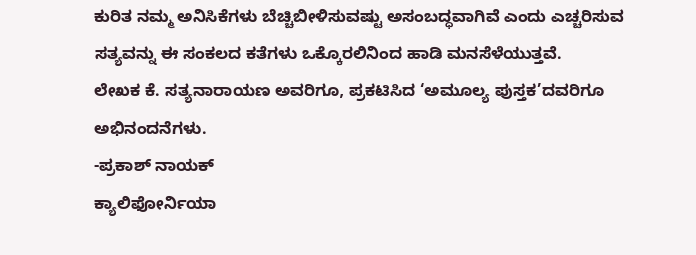ಕುರಿತ ನಮ್ಮ ಅನಿಸಿಕೆಗಳು ಬೆಚ್ಚಿಬೀಳಿಸುವಷ್ಟು ಅಸಂಬದ್ಧವಾಗಿವೆ ಎಂದು ಎಚ್ಚರಿಸುವ ಸತ್ಯವನ್ನು ಈ ಸಂಕಲದ ಕತೆಗಳು ಒಕ್ಕೊರಲಿನಿಂದ ಹಾಡಿ ಮನಸೆಳೆಯುತ್ತವೆ.
ಲೇಖಕ ಕೆ. ಸತ್ಯನಾರಾಯಣ ಅವರಿಗೂ, ಪ್ರಕಟಿಸಿದ ‘ಅಮೂಲ್ಯ ಪುಸ್ತಕ’ದವರಿಗೂ ಅಭಿನಂದನೆಗಳು.
-ಪ್ರಕಾಶ್ ನಾಯಕ್
ಕ್ಯಾಲಿಫೋರ್ನಿಯಾ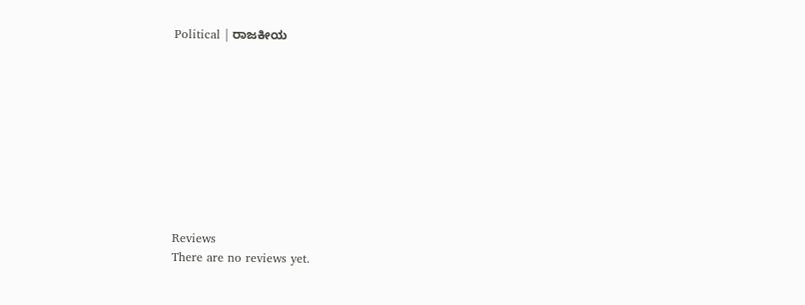Political | ರಾಜಕೀಯ










Reviews
There are no reviews yet.